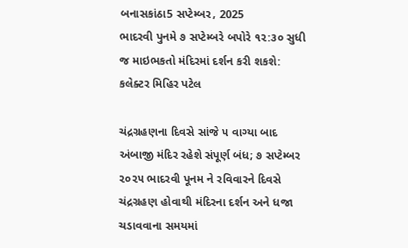બનાસકાંઠા5 સપ્ટેમ્બર, 2025
ભાદરવી પુનમે ૭ સપ્ટેમ્બરે બપોરે ૧૨:૩૦ સુધી જ માઇભકતો મંદિરમાં દર્શન કરી શકશે: કલેક્ટર મિહિર પટેલ

ચંદ્રગ્રહણના દિવસે સાંજે ૫ વાગ્યા બાદ અંબાજી મંદિર રહેશે સંપૂર્ણ બંધ; ૭ સપ્ટેમ્બર ૨૦૨૫ ભાદરવી પૂનમ ને રવિવારને દિવસે ચંદ્રગ્રહણ હોવાથી મંદિરના દર્શન અને ધજા ચડાવવાના સમયમાં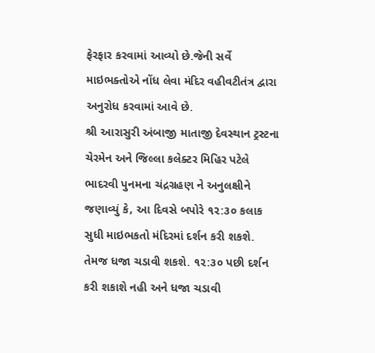ફેરફાર કરવામાં આવ્યો છે.જેની સર્વે માઇભક્તોએ નોંધ લેવા મંદિર વહીવટીતંત્ર દ્વારા અનુરોધ કરવામાં આવે છે.
શ્રી આરાસુરી અંબાજી માતાજી દેવસ્થાન ટ્રસ્ટના ચેરમેન અને જિલ્લા કલેક્ટર મિહિર પટેલે ભાદરવી પુનમના ચંદ્રગ્રહણ ને અનુલક્ષીને જણાવ્યું કે, આ દિવસે બપોરે ૧૨:૩૦ કલાક સુધી માઇભકતો મંદિરમાં દર્શન કરી શકશે. તેમજ ધજા ચડાવી શકશે. ૧૨:૩૦ પછી દર્શન કરી શકાશે નહી અને ધજા ચડાવી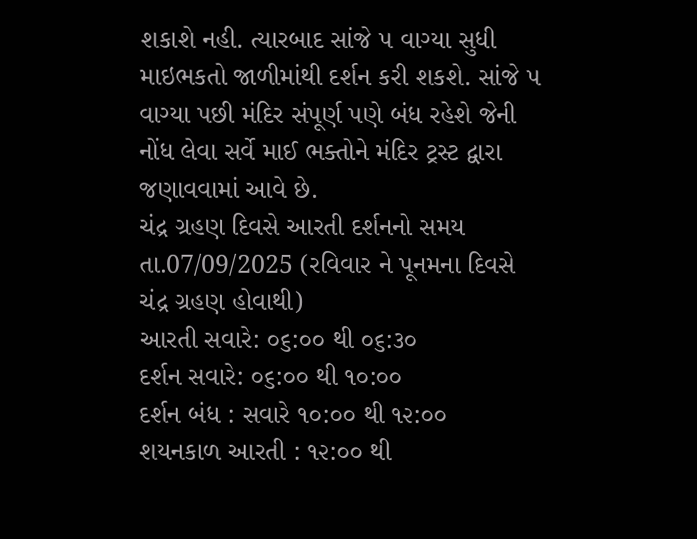શકાશે નહી. ત્યારબાદ સાંજે ૫ વાગ્યા સુધી માઇભકતો જાળીમાંથી દર્શન કરી શકશે. સાંજે ૫ વાગ્યા પછી મંદિર સંપૂર્ણ પણે બંધ રહેશે જેની નોંધ લેવા સર્વે માઈ ભક્તોને મંદિર ટ્રસ્ટ દ્વારા જણાવવામાં આવે છે.
ચંદ્ર ગ્રહણ દિવસે આરતી દર્શનનો સમય
તા.07/09/2025 (રવિવાર ને પૂનમના દિવસે ચંદ્ર ગ્રહણ હોવાથી)
આરતી સવારે: ૦૬:૦૦ થી ૦૬:૩૦
દર્શન સવારે: ૦૬:૦૦ થી ૧૦:૦૦
દર્શન બંધ : સવારે ૧૦:૦૦ થી ૧૨:૦૦
શયનકાળ આરતી : ૧૨:૦૦ થી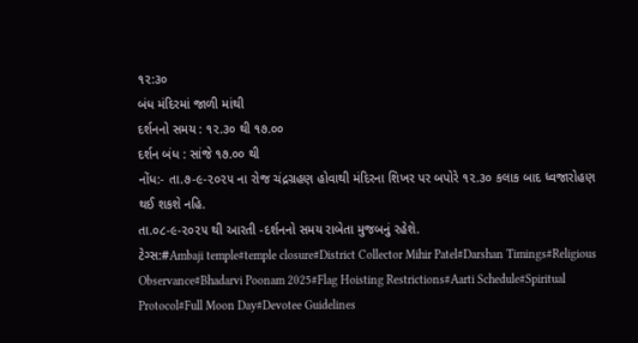૧૨:૩૦
બંધ મંદિરમાં જાળી માંથી
દર્શનનો સમય : ૧૨.૩૦ થી ૧૭.૦૦
દર્શન બંધ : સાંજે ૧૭.૦૦ થી
નોંધ:- તા.૭-૯-૨૦૨૫ ના રોજ ચંદ્રગ્રહણ હોવાથી મંદિરના શિખર પર બપોરે ૧૨.૩૦ કલાક બાદ ધ્વજારોહણ થઈ શકશે નહિ.
તા.૦૮-૯-૨૦૨૫ થી આરતી -દર્શનનો સમય રાબેતા મુજબનું રહેશે.
ટેગ્સ:#Ambaji temple#temple closure#District Collector Mihir Patel#Darshan Timings#Religious Observance#Bhadarvi Poonam 2025#Flag Hoisting Restrictions#Aarti Schedule#Spiritual Protocol#Full Moon Day#Devotee Guidelines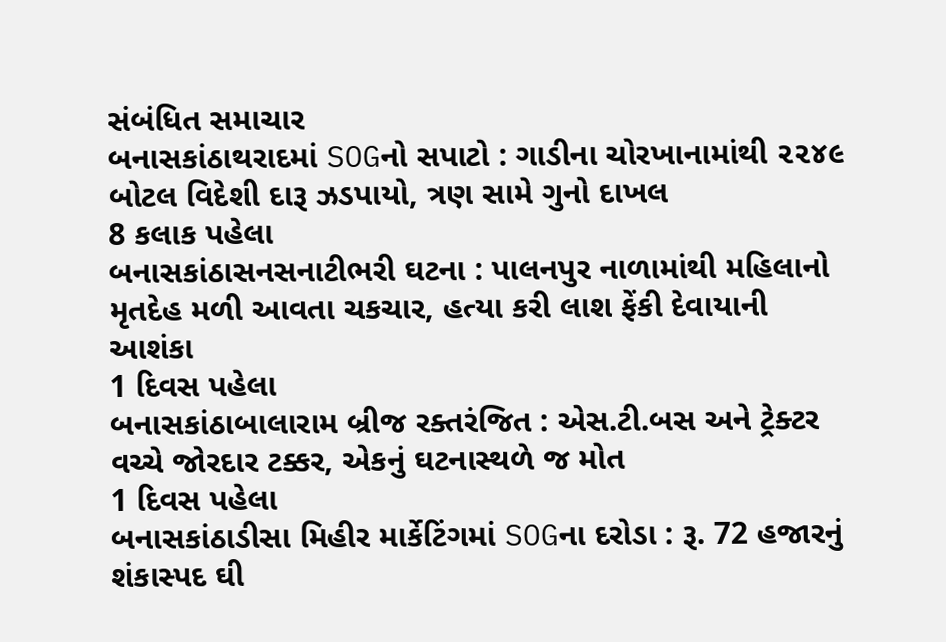સંબંધિત સમાચાર
બનાસકાંઠાથરાદમાં SOGનો સપાટો : ગાડીના ચોરખાનામાંથી ૨૨૪૯ બોટલ વિદેશી દારૂ ઝડપાયો, ત્રણ સામે ગુનો દાખલ
8 કલાક પહેલા
બનાસકાંઠાસનસનાટીભરી ઘટના : પાલનપુર નાળામાંથી મહિલાનો મૃતદેહ મળી આવતા ચકચાર, હત્યા કરી લાશ ફેંકી દેવાયાની આશંકા
1 દિવસ પહેલા
બનાસકાંઠાબાલારામ બ્રીજ રક્તરંજિત : એસ.ટી.બસ અને ટ્રેક્ટર વચ્ચે જોરદાર ટક્કર, એકનું ઘટનાસ્થળે જ મોત
1 દિવસ પહેલા
બનાસકાંઠાડીસા મિહીર માર્કેટિંગમાં SOGના દરોડા : રૂ. 72 હજારનું શંકાસ્પદ ઘી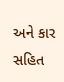અને કાર સહિત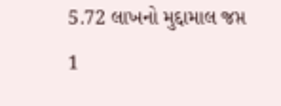5.72 લાખનો મુદ્દામાલ જપ્ત
1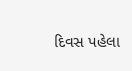દિવસ પહેલા